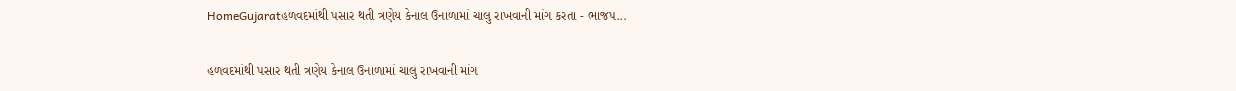HomeGujaratહળવદમાંથી પસાર થતી ત્રણેય કેનાલ ઉનાળામાં ચાલુ રાખવાની માંગ કરતા - ભાજપ...

હળવદમાંથી પસાર થતી ત્રણેય કેનાલ ઉનાળામાં ચાલુ રાખવાની માંગ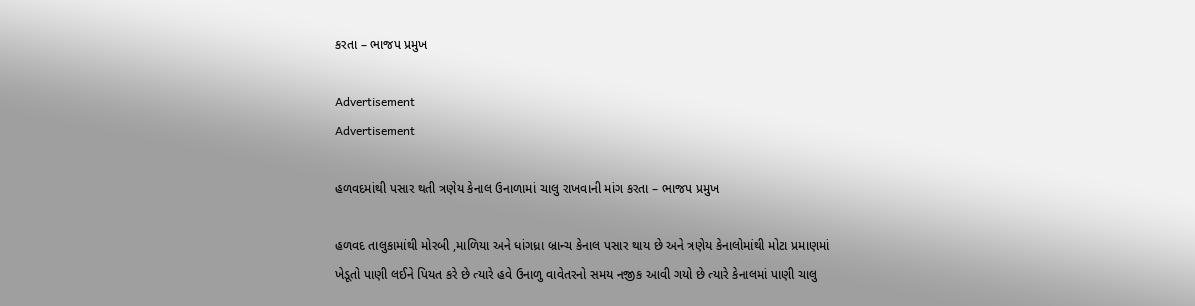કરતા – ભાજપ પ્રમુખ

Advertisement
Advertisement

હળવદમાંથી પસાર થતી ત્રણેય કેનાલ ઉનાળામાં ચાલુ રાખવાની માંગ કરતા – ભાજપ પ્રમુખ

હળવદ તાલુકામાંથી મોરબી ,માળિયા અને ધાંગધ્રા બ્રાન્ચ કેનાલ પસાર થાય છે અને ત્રણેય કેનાલોમાંથી મોટા પ્રમાણમાં ખેડૂતો પાણી લઈને પિયત કરે છે ત્યારે હવે ઉનાળુ વાવેતરનો સમય નજીક આવી ગયો છે ત્યારે કેનાલમાં પાણી ચાલુ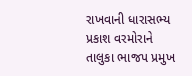રાખવાની ધારાસભ્ય પ્રકાશ વરમોરાને તાલુકા ભાજપ પ્રમુખ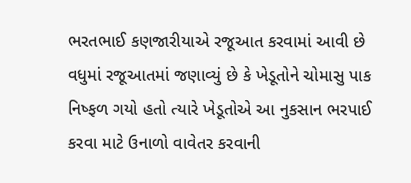ભરતભાઈ કણજારીયાએ રજૂઆત કરવામાં આવી છે વધુમાં રજૂઆતમાં જણાવ્યું છે કે ખેડૂતોને ચોમાસુ પાક નિષ્ફળ ગયો હતો ત્યારે ખેડૂતોએ આ નુકસાન ભરપાઈ કરવા માટે ઉનાળો વાવેતર કરવાની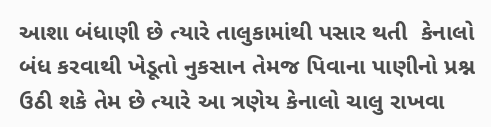આશા બંધાણી છે ત્યારે તાલુકામાંથી પસાર થતી  કેનાલો બંધ કરવાથી ખેડૂતો નુકસાન તેમજ પિવાના પાણીનો પ્રશ્ન ઉઠી શકે તેમ છે ત્યારે આ ત્રણેય કેનાલો ચાલુ રાખવા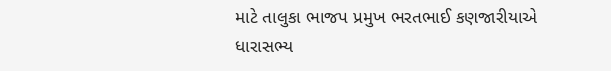માટે તાલુકા ભાજપ પ્રમુખ ભરતભાઈ કણજારીયાએ ધારાસભ્ય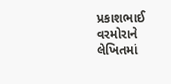પ્રકાશભાઈ વરમોરાને લેખિતમાં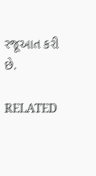રજૂઆત કરી છે.

RELATED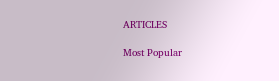ARTICLES

Most Popular